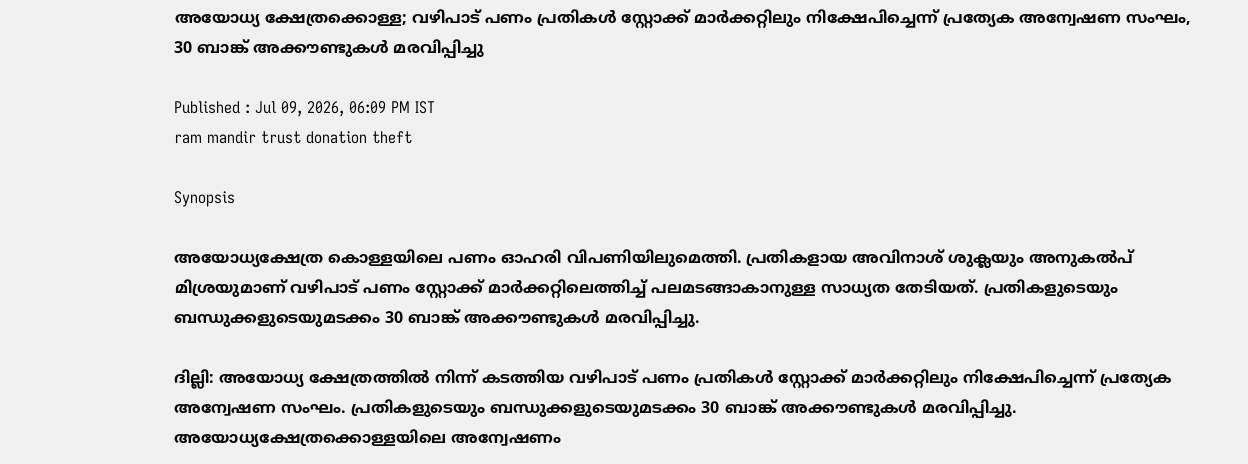അയോധ്യ ക്ഷേത്രക്കൊള്ള; വഴിപാട് പണം പ്രതികള്‍ സ്റ്റോക്ക് മാര്‍ക്കറ്റിലും നിക്ഷേപിച്ചെന്ന് പ്രത്യേക അന്വേഷണ സംഘം, 30 ബാങ്ക് അക്കൗണ്ടുകള്‍ മരവിപ്പിച്ചു

Published : Jul 09, 2026, 06:09 PM IST
ram mandir trust donation theft

Synopsis

അയോധ്യക്ഷേത്ര കൊള്ളയിലെ പണം ഓഹരി വിപണിയിലുമെത്തി. പ്രതികളായ അവിനാശ് ശുക്ലയും അനുകല്‍പ് മിശ്രയുമാണ് വഴിപാട് പണം സ്റ്റോക്ക് മാര്‍ക്കറ്റിലെത്തിച്ച് പലമടങ്ങാകാനുള്ള സാധ്യത തേടിയത്. പ്രതികളുടെയും ബന്ധുക്കളുടെയുമടക്കം 30 ബാങ്ക് അക്കൗണ്ടുകൾ മരവിപ്പിച്ചു.

ദില്ലി: അയോധ്യ ക്ഷേത്രത്തില്‍ നിന്ന് കടത്തിയ വഴിപാട് പണം പ്രതികള്‍ സ്റ്റോക്ക് മാര്‍ക്കറ്റിലും നിക്ഷേപിച്ചെന്ന് പ്രത്യേക അന്വേഷണ സംഘം. പ്രതികളുടെയും ബന്ധുക്കളുടെയുമടക്കം 30 ബാങ്ക് അക്കൗണ്ടുകള്‍ മരവിപ്പിച്ചു. അയോധ്യക്ഷേത്രക്കൊള്ളയിലെ അന്വേഷണം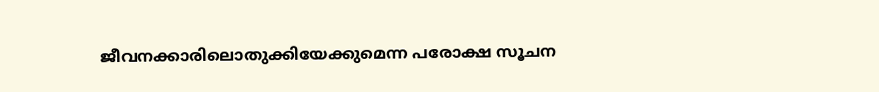ജീവനക്കാരിലൊതുക്കിയേക്കുമെന്ന പരോക്ഷ സൂചന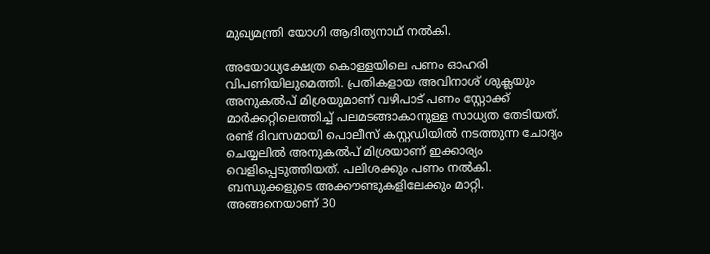മുഖ്യമന്ത്രി യോഗി ആദിത്യനാഥ് നല്‍കി.

അയോധ്യക്ഷേത്ര കൊള്ളയിലെ പണം ഓഹരി വിപണിയിലുമെത്തി. പ്രതികളായ അവിനാശ് ശുക്ലയും അനുകല്‍പ് മിശ്രയുമാണ് വഴിപാട് പണം സ്റ്റോക്ക് മാര്‍ക്കറ്റിലെത്തിച്ച് പലമടങ്ങാകാനുള്ള സാധ്യത തേടിയത്. രണ്ട് ദിവസമായി പൊലീസ് കസ്റ്റഡിയില്‍ നടത്തുന്ന ചോദ്യം ചെയ്യലില്‍ അനുകല്‍പ് മിശ്രയാണ് ഇക്കാര്യം വെളിപ്പെടുത്തിയത്. പലിശക്കും പണം നല്‍കി. ബന്ധുക്കളുടെ അക്കൗണ്ടുകളിലേക്കും മാറ്റി. അങ്ങനെയാണ് 30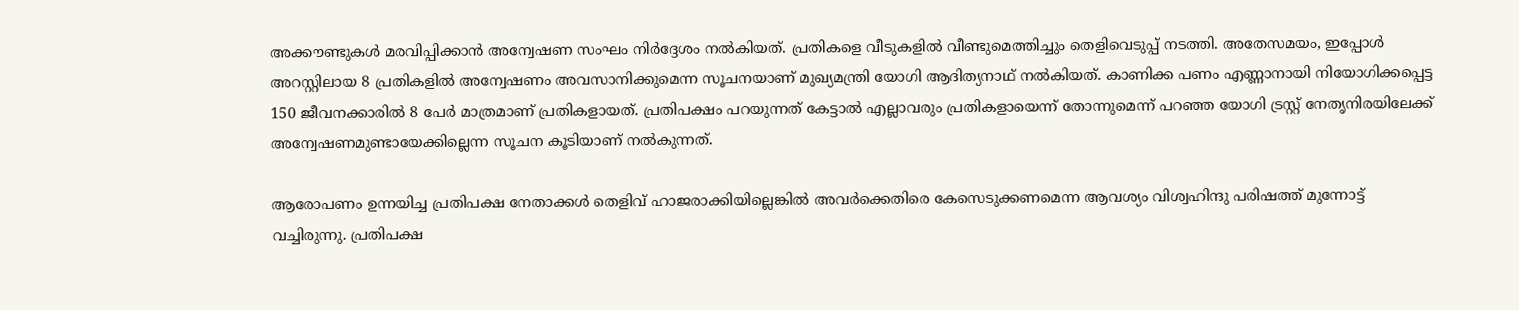അക്കൗണ്ടുകള്‍ മരവിപ്പിക്കാന്‍ അന്വേഷണ സംഘം നിര്‍ദ്ദേശം നല്‍കിയത്. പ്രതികളെ വീടുകളില്‍ വീണ്ടുമെത്തിച്ചും തെളിവെടുപ്പ് നടത്തി. അതേസമയം, ഇപ്പോള്‍ അറസ്റ്റിലായ 8 പ്രതികളില്‍ അന്വേഷണം അവസാനിക്കുമെന്ന സൂചനയാണ് മുഖ്യമന്ത്രി യോഗി ആദിത്യനാഥ് നല്‍കിയത്. കാണിക്ക പണം എണ്ണാനായി നിയോഗിക്കപ്പെട്ട 150 ജീവനക്കാരില്‍ 8 പേര്‍ മാത്രമാണ് പ്രതികളായത്. പ്രതിപക്ഷം പറയുന്നത് കേട്ടാല്‍ എല്ലാവരും പ്രതികളായെന്ന് തോന്നുമെന്ന് പറഞ്ഞ യോഗി ട്രസ്റ്റ് നേതൃനിരയിലേക്ക് അന്വേഷണമുണ്ടായേക്കില്ലെന്ന സൂചന കൂടിയാണ് നല്‍കുന്നത്.

ആരോപണം ഉന്നയിച്ച പ്രതിപക്ഷ നേതാക്കള്‍ തെളിവ് ഹാജരാക്കിയില്ലെങ്കില്‍ അവര്‍ക്കെതിരെ കേസെടുക്കണമെന്ന ആവശ്യം വിശ്വഹിന്ദു പരിഷത്ത് മുന്നോട്ട് വച്ചിരുന്നു. പ്രതിപക്ഷ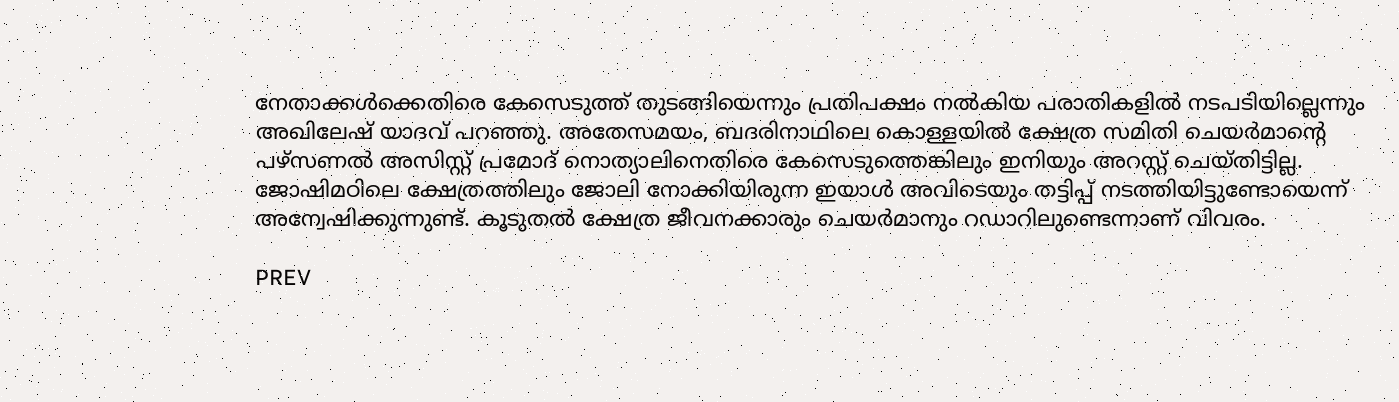നേതാക്കള്‍ക്കെതിരെ കേസെടുത്ത് തുടങ്ങിയെന്നും പ്രതിപക്ഷം നല്‍കിയ പരാതികളില്‍ നടപടിയില്ലെന്നും അഖിലേഷ് യാദവ് പറഞ്ഞു. അതേസമയം, ബദരിനാഥിലെ കൊള്ളയില്‍ ക്ഷേത്ര സമിതി ചെയര്‍മാന്‍റെ പഴ്സണല്‍ അസിസ്റ്റ് പ്രമോദ് നൊത്യാലിനെതിരെ കേസെടുത്തെങ്കിലും ഇനിയും അറസ്റ്റ് ചെയ്തിട്ടില്ല. ജോഷിമഠിലെ ക്ഷേത്രത്തിലും ജോലി നോക്കിയിരുന്ന ഇയാള്‍ അവിടെയും തട്ടിപ്പ് നടത്തിയിട്ടുണ്ടോയെന്ന് അന്വേഷിക്കുന്നുണ്ട്. കൂടുതല്‍ ക്ഷേത്ര ജീവനക്കാരും ചെയര്‍മാനും റഡാറിലുണ്ടെന്നാണ് വിവരം.

PREV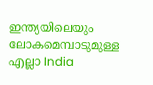ഇന്ത്യയിലെയും ലോകമെമ്പാടുമുള്ള എല്ലാ India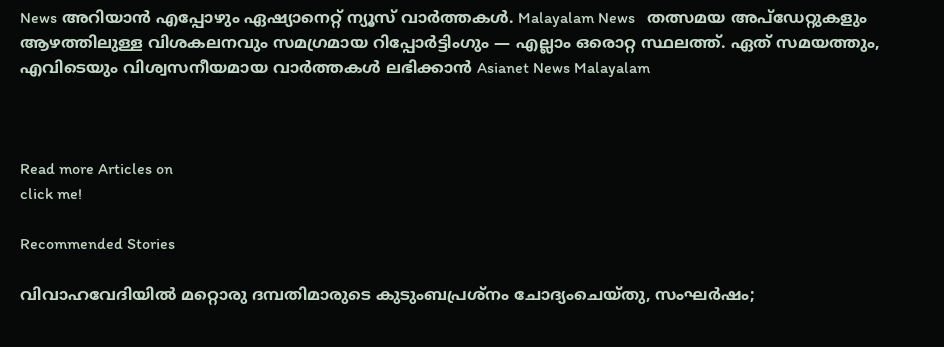News അറിയാൻ എപ്പോഴും ഏഷ്യാനെറ്റ് ന്യൂസ് വാർത്തകൾ. Malayalam News   തത്സമയ അപ്‌ഡേറ്റുകളും ആഴത്തിലുള്ള വിശകലനവും സമഗ്രമായ റിപ്പോർട്ടിംഗും — എല്ലാം ഒരൊറ്റ സ്ഥലത്ത്. ഏത് സമയത്തും, എവിടെയും വിശ്വസനീയമായ വാർത്തകൾ ലഭിക്കാൻ Asianet News Malayalam



Read more Articles on
click me!

Recommended Stories

വിവാഹവേദിയിൽ മറ്റൊരു ദമ്പതിമാരുടെ കുടുംബപ്രശ്നം ചോദ്യംചെയ്തു, സംഘർഷം;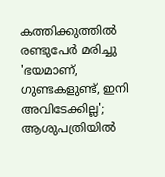കത്തിക്കുത്തിൽ രണ്ടുപേർ മരിച്ചു
'ഭയമാണ്, ഗുണ്ടകളുണ്ട്, ഇനി അവിടേക്കില്ല'; ആശുപത്രിയിൽ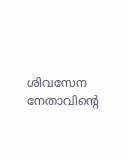ശിവസേന നേതാവിന്റെ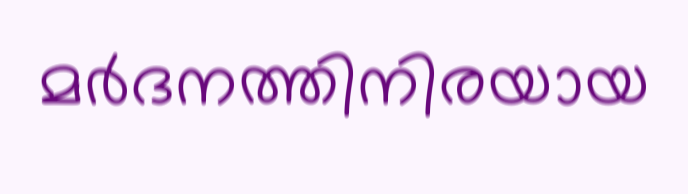മ‍ർദനത്തിനിരയായ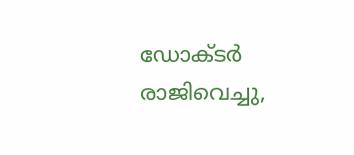ഡോക്ടർ രാജിവെച്ചു,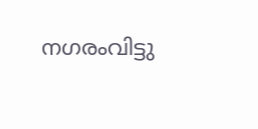നഗരംവിട്ടു